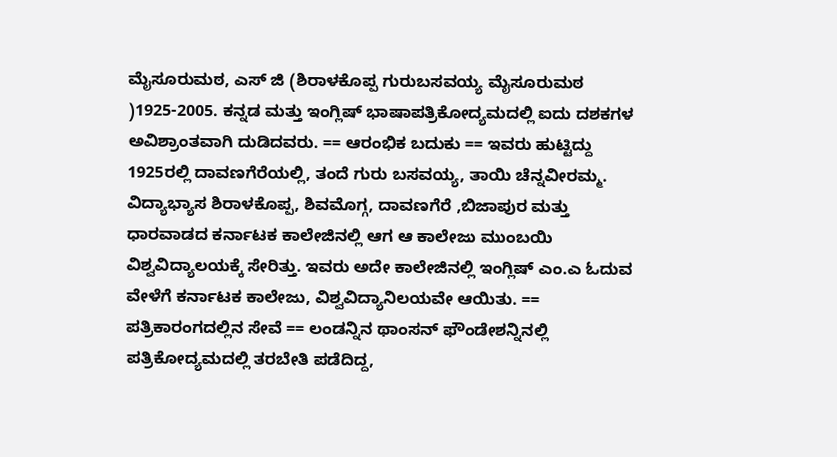ಮೈಸೂರುಮಠ, ಎಸ್ ಜಿ (ಶಿರಾಳಕೊಪ್ಪ ಗುರುಬಸವಯ್ಯ ಮೈಸೂರುಮಠ )1925-2005. ಕನ್ನಡ ಮತ್ತು ಇಂಗ್ಲಿಷ್ ಭಾಷಾಪತ್ರಿಕೋದ್ಯಮದಲ್ಲಿ ಐದು ದಶಕಗಳ ಅವಿಶ್ರಾಂತವಾಗಿ ದುಡಿದವರು. == ಆರಂಭಿಕ ಬದುಕು == ಇವರು ಹುಟ್ಟಿದ್ದು 1925ರಲ್ಲಿ ದಾವಣಗೆರೆಯಲ್ಲಿ, ತಂದೆ ಗುರು ಬಸವಯ್ಯ, ತಾಯಿ ಚೆನ್ನವೀರಮ್ಮ. ವಿದ್ಯಾಭ್ಯಾಸ ಶಿರಾಳಕೊಪ್ಪ, ಶಿವಮೊಗ್ಗ, ದಾವಣಗೆರೆ ,ಬಿಜಾಪುರ ಮತ್ತು ಧಾರವಾಡದ ಕರ್ನಾಟಕ ಕಾಲೇಜಿನಲ್ಲಿ ಆಗ ಆ ಕಾಲೇಜು ಮುಂಬಯಿ ವಿಶ್ವವಿದ್ಯಾಲಯಕ್ಕೆ ಸೇರಿತ್ತು. ಇವರು ಅದೇ ಕಾಲೇಜಿನಲ್ಲಿ ಇಂಗ್ಲಿಷ್ ಎಂ.ಎ ಓದುವ ವೇಳೆಗೆ ಕರ್ನಾಟಕ ಕಾಲೇಜು, ವಿಶ್ವವಿದ್ಯಾನಿಲಯವೇ ಆಯಿತು. == ಪತ್ರಿಕಾರಂಗದಲ್ಲಿನ ಸೇವೆ == ಲಂಡನ್ನಿನ ಥಾಂಸನ್ ಫೌಂಡೇಶನ್ನಿನಲ್ಲಿ ಪತ್ರಿಕೋದ್ಯಮದಲ್ಲಿ ತರಬೇತಿ ಪಡೆದಿದ್ದ,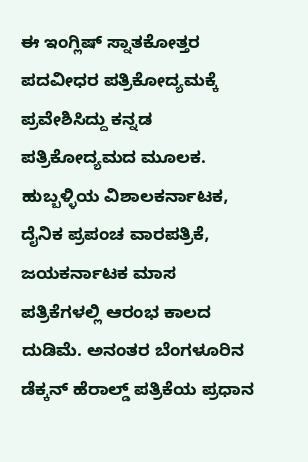ಈ ಇಂಗ್ಲಿಷ್ ಸ್ನಾತಕೋತ್ತರ ಪದವೀಧರ ಪತ್ರಿಕೋದ್ಯಮಕ್ಕೆ ಪ್ರವೇಶಿಸಿದ್ದು ಕನ್ನಡ ಪತ್ರಿಕೋದ್ಯಮದ ಮೂಲಕ. ಹುಬ್ಬಳ್ಳಿಯ ವಿಶಾಲಕರ್ನಾಟಕ, ದೈನಿಕ ಪ್ರಪಂಚ ವಾರಪತ್ರಿಕೆ, ಜಯಕರ್ನಾಟಕ ಮಾಸ ಪತ್ರಿಕೆಗಳಲ್ಲಿ ಆರಂಭ ಕಾಲದ ದುಡಿಮೆ. ಅನಂತರ ಬೆಂಗಳೂರಿನ ಡೆಕ್ಕನ್ ಹೆರಾಲ್ಡ್ ಪತ್ರಿಕೆಯ ಪ್ರಧಾನ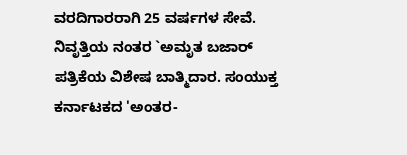ವರದಿಗಾರರಾಗಿ 25 ವರ್ಷಗಳ ಸೇವೆ. ನಿವೃತ್ತಿಯ ನಂತರ `ಅಮೃತ ಬಜಾರ್ ಪತ್ರಿಕೆಯ ವಿಶೇಷ ಬಾತ್ಮಿದಾರ. ಸಂಯುಕ್ತ ಕರ್ನಾಟಕದ 'ಅಂತರ-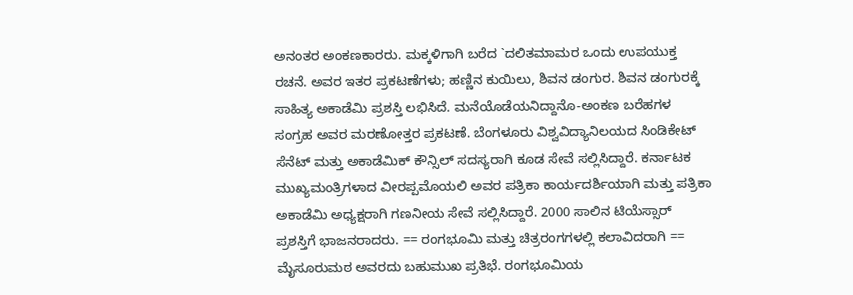ಅನಂತರ ಅಂಕಣಕಾರರು. ಮಕ್ಕಳಿಗಾಗಿ ಬರೆದ `ದಲಿತಮಾಮರ ಒಂದು ಉಪಯುಕ್ತ ರಚನೆ. ಅವರ ಇತರ ಪ್ರಕಟಣೆಗಳು; ಹಣ್ಣಿನ ಕುಯಿಲು, ಶಿವನ ಡಂಗುರ. ಶಿವನ ಡಂಗುರಕ್ಕೆ ಸಾಹಿತ್ಯ ಅಕಾಡೆಮಿ ಪ್ರಶಸ್ತಿ ಲಭಿಸಿದೆ. ಮನೆಯೊಡೆಯನಿದ್ದಾನೊ-ಅಂಕಣ ಬರೆಹಗಳ ಸಂಗ್ರಹ ಅವರ ಮರಣೋತ್ತರ ಪ್ರಕಟಣೆ. ಬೆಂಗಳೂರು ವಿಶ್ವವಿದ್ಯಾನಿಲಯದ ಸಿಂಡಿಕೇಟ್ ಸೆನೆಟ್ ಮತ್ತು ಅಕಾಡೆಮಿಕ್ ಕೌನ್ಸಿಲ್ ಸದಸ್ಯರಾಗಿ ಕೂಡ ಸೇವೆ ಸಲ್ಲಿಸಿದ್ದಾರೆ. ಕರ್ನಾಟಕ ಮುಖ್ಯಮಂತ್ರಿಗಳಾದ ವೀರಪ್ಪಮೊಯಲಿ ಅವರ ಪತ್ರಿಕಾ ಕಾರ್ಯದರ್ಶಿಯಾಗಿ ಮತ್ತು ಪತ್ರಿಕಾ ಅಕಾಡೆಮಿ ಅಧ್ಯಕ್ಷರಾಗಿ ಗಣನೀಯ ಸೇವೆ ಸಲ್ಲಿಸಿದ್ದಾರೆ. 2000 ಸಾಲಿನ ಟಿಯೆಸ್ಸಾರ್ ಪ್ರಶಸ್ತಿಗೆ ಭಾಜನರಾದರು. == ರಂಗಭೂಮಿ ಮತ್ತು ಚಿತ್ರರಂಗಗಳಲ್ಲಿ ಕಲಾವಿದರಾಗಿ == ಮೈಸೂರುಮಠ ಅವರದು ಬಹುಮುಖ ಪ್ರತಿಭೆ. ರಂಗಭೂಮಿಯ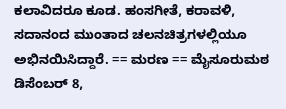ಕಲಾವಿದರೂ ಕೂಡ. ಹಂಸಗೀತೆ, ಕರಾವಳಿ, ಸದಾನಂದ ಮುಂತಾದ ಚಲನಚಿತ್ರಗಳಲ್ಲಿಯೂ ಅಭಿನಯಿಸಿದ್ದಾರೆ. == ಮರಣ == ಮೈಸೂರುಮಠ ಡಿಸೆಂಬರ್ 8,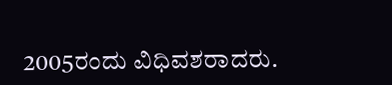2005ರಂದು ವಿಧಿವಶರಾದರು.